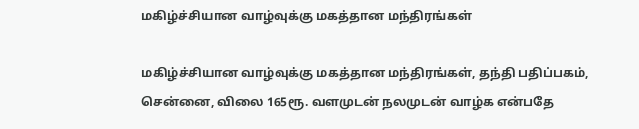மகிழ்ச்சியான வாழ்வுக்கு மகத்தான மந்திரங்கள்

மகிழ்ச்சியான வாழ்வுக்கு மகத்தான மந்திரங்கள், தந்தி பதிப்பகம், சென்னை, விலை 165ரூ. வளமுடன் நலமுடன் வாழ்க என்பதே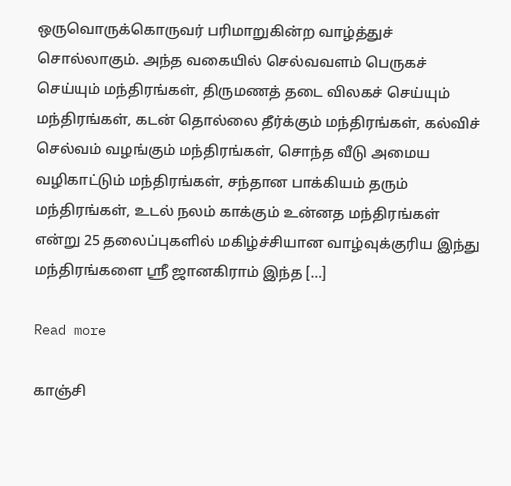ஒருவொருக்கொருவர் பரிமாறுகின்ற வாழ்த்துச் சொல்லாகும். அந்த வகையில் செல்வவளம் பெருகச் செய்யும் மந்திரங்கள், திருமணத் தடை விலகச் செய்யும் மந்திரங்கள், கடன் தொல்லை தீர்க்கும் மந்திரங்கள், கல்விச் செல்வம் வழங்கும் மந்திரங்கள், சொந்த வீடு அமைய வழிகாட்டும் மந்திரங்கள், சந்தான பாக்கியம் தரும் மந்திரங்கள், உடல் நலம் காக்கும் உன்னத மந்திரங்கள் என்று 25 தலைப்புகளில் மகிழ்ச்சியான வாழ்வுக்குரிய இந்து மந்திரங்களை ஸ்ரீ ஜானகிராம் இந்த […]

Read more

காஞ்சி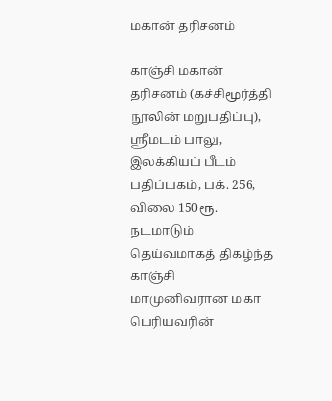மகான் தரிசனம்

காஞ்சி மகான் தரிசனம் (கச்சிமூர்த்தி நூலின் மறுபதிப்பு), ஸ்ரீமடம் பாலு, இலக்கியப் பீடம் பதிப்பகம், பக். 256, விலை 150ரூ. நடமாடும் தெய்வமாகத் திகழ்ந்த காஞ்சி மாமுனிவரான மகா பெரியவரின்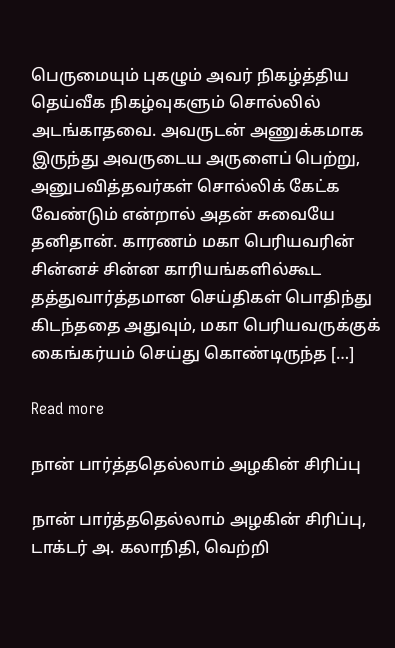பெருமையும் புகழும் அவர் நிகழ்த்திய தெய்வீக நிகழ்வுகளும் சொல்லில் அடங்காதவை. அவருடன் அணுக்கமாக இருந்து அவருடைய அருளைப் பெற்று, அனுபவித்தவர்கள் சொல்லிக் கேட்க வேண்டும் என்றால் அதன் சுவையே தனிதான். காரணம் மகா பெரியவரின் சின்னச் சின்ன காரியங்களில்கூட தத்துவார்த்தமான செய்திகள் பொதிந்து கிடந்ததை அதுவும், மகா பெரியவருக்குக் கைங்கர்யம் செய்து கொண்டிருந்த […]

Read more

நான் பார்த்ததெல்லாம் அழகின் சிரிப்பு

நான் பார்த்ததெல்லாம் அழகின் சிரிப்பு, டாக்டர் அ. கலாநிதி, வெற்றி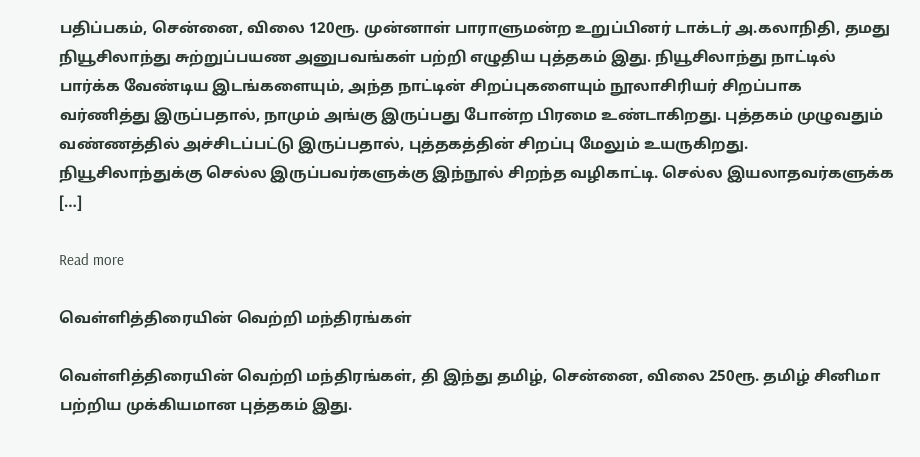பதிப்பகம், சென்னை, விலை 120ரூ. முன்னாள் பாராளுமன்ற உறுப்பினர் டாக்டர் அ.கலாநிதி, தமது நியூசிலாந்து சுற்றுப்பயண அனுபவங்கள் பற்றி எழுதிய புத்தகம் இது. நியூசிலாந்து நாட்டில் பார்க்க வேண்டிய இடங்களையும், அந்த நாட்டின் சிறப்புகளையும் நூலாசிரியர் சிறப்பாக வர்ணித்து இருப்பதால், நாமும் அங்கு இருப்பது போன்ற பிரமை உண்டாகிறது. புத்தகம் முழுவதும் வண்ணத்தில் அச்சிடப்பட்டு இருப்பதால், புத்தகத்தின் சிறப்பு மேலும் உயருகிறது. நியூசிலாந்துக்கு செல்ல இருப்பவர்களுக்கு இந்நூல் சிறந்த வழிகாட்டி. செல்ல இயலாதவர்களுக்க […]

Read more

வெள்ளித்திரையின் வெற்றி மந்திரங்கள்

வெள்ளித்திரையின் வெற்றி மந்திரங்கள், தி இந்து தமிழ், சென்னை, விலை 250ரூ. தமிழ் சினிமா பற்றிய முக்கியமான புத்தகம் இது.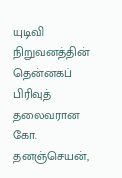யுடிவி நிறுவனத்தின் தென்னகப் பிரிவுத் தலைவரான கோ. தனஞ்செயன்,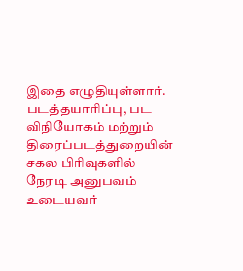இதை எழுதியுள்ளார். படத்தயாரிப்பு, பட விநியோகம் மற்றும் திரைப்படத்துறையின் சகல பிரிவுகளில் நேரடி அனுபவம் உடையவர்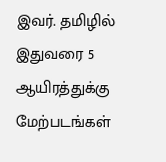இவர். தமிழில் இதுவரை 5 ஆயிரத்துக்கு மேற்படங்கள்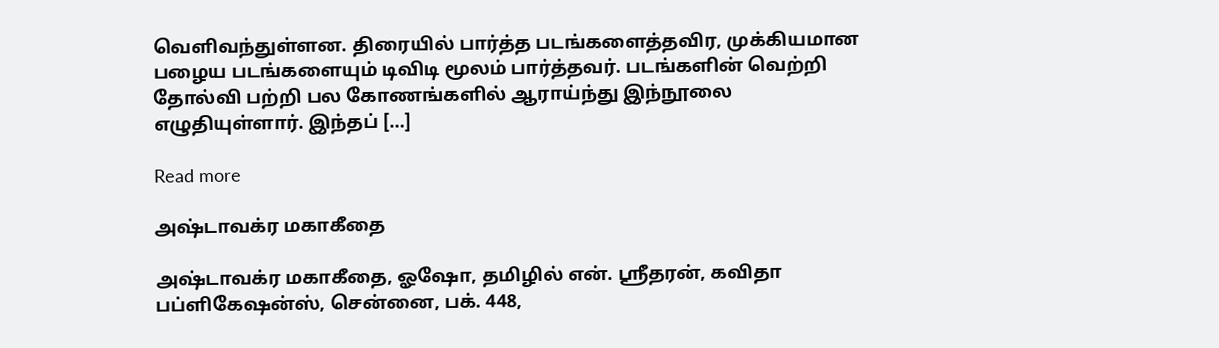வெளிவந்துள்ளன. திரையில் பார்த்த படங்களைத்தவிர, முக்கியமான பழைய படங்களையும் டிவிடி மூலம் பார்த்தவர். படங்களின் வெற்றி தோல்வி பற்றி பல கோணங்களில் ஆராய்ந்து இந்நூலை எழுதியுள்ளார். இந்தப் […]

Read more

அஷ்டாவக்ர மகாகீதை

அஷ்டாவக்ர மகாகீதை, ஓஷோ, தமிழில் என். ஸ்ரீதரன், கவிதா பப்ளிகேஷன்ஸ், சென்னை, பக். 448,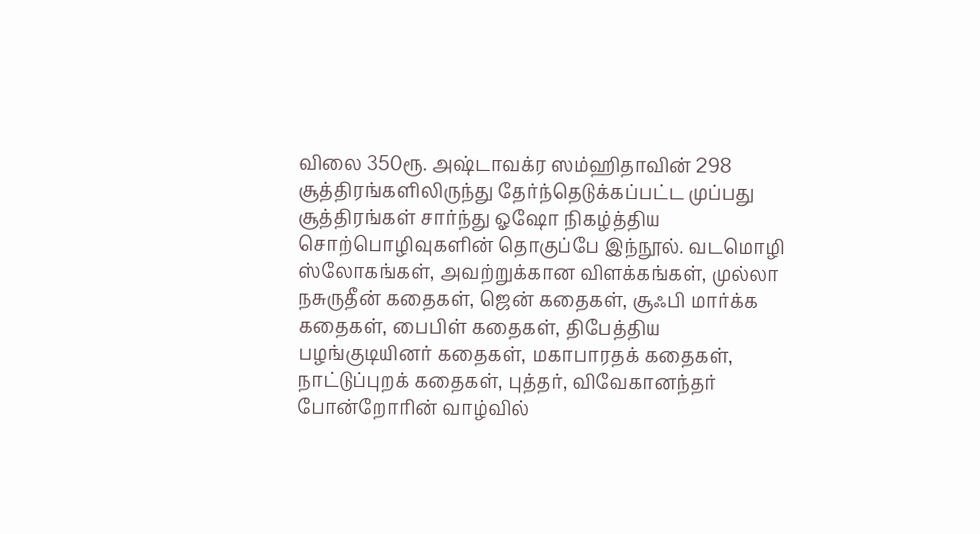விலை 350ரூ. அஷ்டாவக்ர ஸம்ஹிதாவின் 298 சூத்திரங்களிலிருந்து தேர்ந்தெடுக்கப்பட்ட முப்பது சூத்திரங்கள் சார்ந்து ஓஷோ நிகழ்த்திய சொற்பொழிவுகளின் தொகுப்பே இந்நூல். வடமொழி ஸ்லோகங்கள், அவற்றுக்கான விளக்கங்கள், முல்லா நசுருதீன் கதைகள், ஜென் கதைகள், சூஃபி மார்க்க கதைகள், பைபிள் கதைகள், திபேத்திய பழங்குடியினர் கதைகள், மகாபாரதக் கதைகள், நாட்டுப்புறக் கதைகள், புத்தர், விவேகானந்தர் போன்றோரின் வாழ்வில்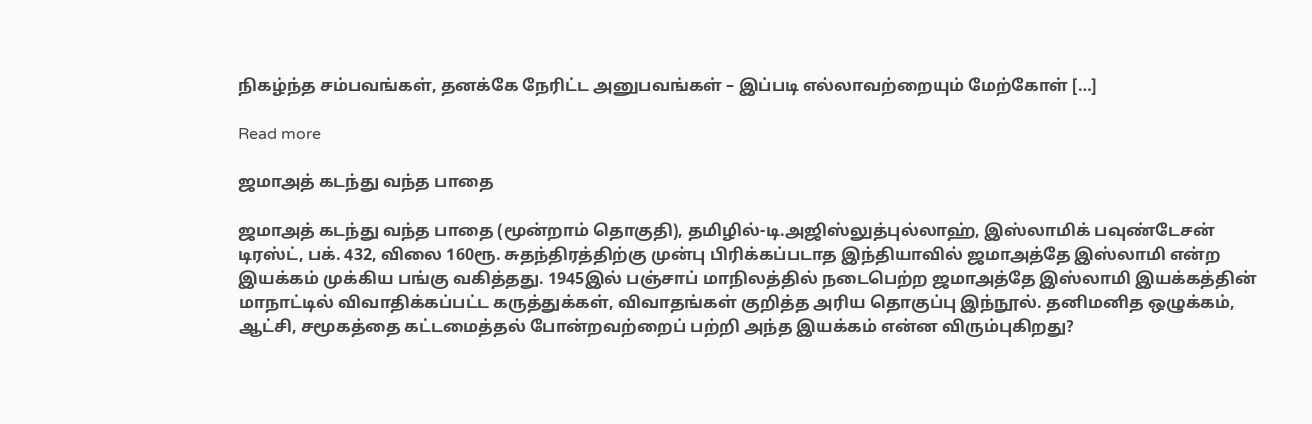நிகழ்ந்த சம்பவங்கள், தனக்கே நேரிட்ட அனுபவங்கள் – இப்படி எல்லாவற்றையும் மேற்கோள் […]

Read more

ஜமாஅத் கடந்து வந்த பாதை

ஜமாஅத் கடந்து வந்த பாதை (மூன்றாம் தொகுதி), தமிழில்-டி.அஜிஸ்லுத்புல்லாஹ், இஸ்லாமிக் பவுண்டேசன் டிரஸ்ட், பக். 432, விலை 160ரூ. சுதந்திரத்திற்கு முன்பு பிரிக்கப்படாத இந்தியாவில் ஜமாஅத்தே இஸ்லாமி என்ற இயக்கம் முக்கிய பங்கு வகித்தது. 1945இல் பஞ்சாப் மாநிலத்தில் நடைபெற்ற ஜமாஅத்தே இஸ்லாமி இயக்கத்தின் மாநாட்டில் விவாதிக்கப்பட்ட கருத்துக்கள், விவாதங்கள் குறித்த அரிய தொகுப்பு இந்நூல். தனிமனித ஒழுக்கம், ஆட்சி, சமூகத்தை கட்டமைத்தல் போன்றவற்றைப் பற்றி அந்த இயக்கம் என்ன விரும்புகிறது?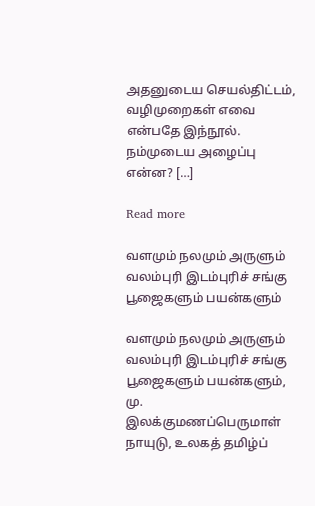அதனுடைய செயல்திட்டம், வழிமுறைகள் எவை என்பதே இந்நூல். நம்முடைய அழைப்பு என்ன? […]

Read more

வளமும் நலமும் அருளும் வலம்புரி இடம்புரிச் சங்கு பூஜைகளும் பயன்களும்

வளமும் நலமும் அருளும் வலம்புரி இடம்புரிச் சங்கு பூஜைகளும் பயன்களும், மு. இலக்குமணப்பெருமாள் நாயுடு, உலகத் தமிழ்ப்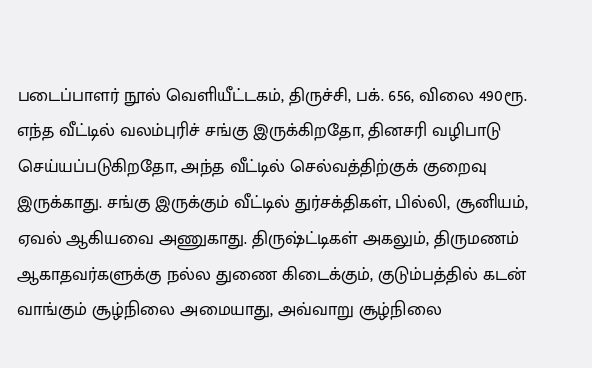படைப்பாளர் நூல் வெளியீட்டகம், திருச்சி, பக். 656, விலை 490ரூ. எந்த வீட்டில் வலம்புரிச் சங்கு இருக்கிறதோ, தினசரி வழிபாடு செய்யப்படுகிறதோ, அந்த வீட்டில் செல்வத்திற்குக் குறைவு இருக்காது. சங்கு இருக்கும் வீட்டில் துர்சக்திகள், பில்லி, சூனியம், ஏவல் ஆகியவை அணுகாது. திருஷ்ட்டிகள் அகலும், திருமணம் ஆகாதவர்களுக்கு நல்ல துணை கிடைக்கும், குடும்பத்தில் கடன் வாங்கும் சூழ்நிலை அமையாது, அவ்வாறு சூழ்நிலை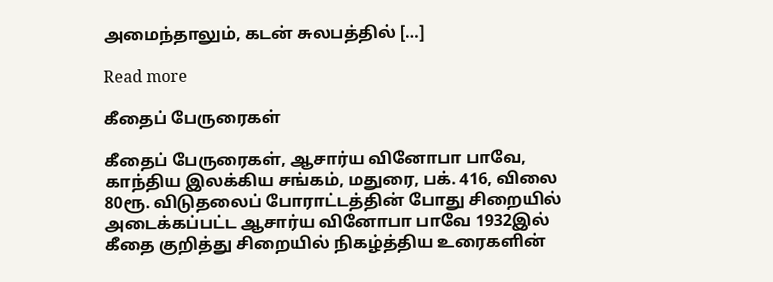அமைந்தாலும், கடன் சுலபத்தில் […]

Read more

கீதைப் பேருரைகள்

கீதைப் பேருரைகள், ஆசார்ய வினோபா பாவே, காந்திய இலக்கிய சங்கம், மதுரை, பக். 416, விலை 80ரூ. விடுதலைப் போராட்டத்தின் போது சிறையில் அடைக்கப்பட்ட ஆசார்ய வினோபா பாவே 1932இல் கீதை குறித்து சிறையில் நிகழ்த்திய உரைகளின்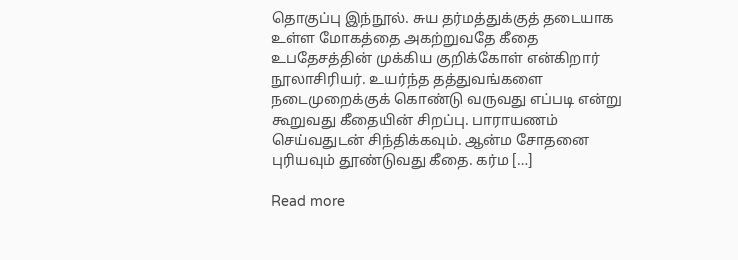தொகுப்பு இந்நூல். சுய தர்மத்துக்குத் தடையாக உள்ள மோகத்தை அகற்றுவதே கீதை உபதேசத்தின் முக்கிய குறிக்கோள் என்கிறார் நூலாசிரியர். உயர்ந்த தத்துவங்களை நடைமுறைக்குக் கொண்டு வருவது எப்படி என்று கூறுவது கீதையின் சிறப்பு. பாராயணம் செய்வதுடன் சிந்திக்கவும். ஆன்ம சோதனை புரியவும் தூண்டுவது கீதை. கர்ம […]

Read more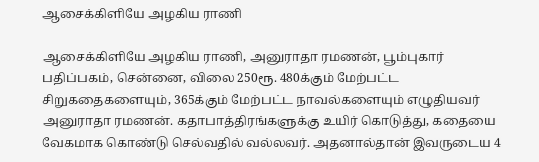ஆசைக்கிளியே அழகிய ராணி

ஆசைக்கிளியே அழகிய ராணி, அனுராதா ரமணன், பூம்புகார் பதிப்பகம், சென்னை, விலை 250ரூ. 480க்கும் மேற்பட்ட சிறுகதைகளையும், 365க்கும் மேற்பட்ட நாவல்களையும் எழுதியவர் அனுராதா ரமணன். கதாபாத்திரங்களுக்கு உயிர் கொடுத்து, கதையை வேகமாக கொண்டு செல்வதில் வல்லவர். அதனால்தான் இவருடைய 4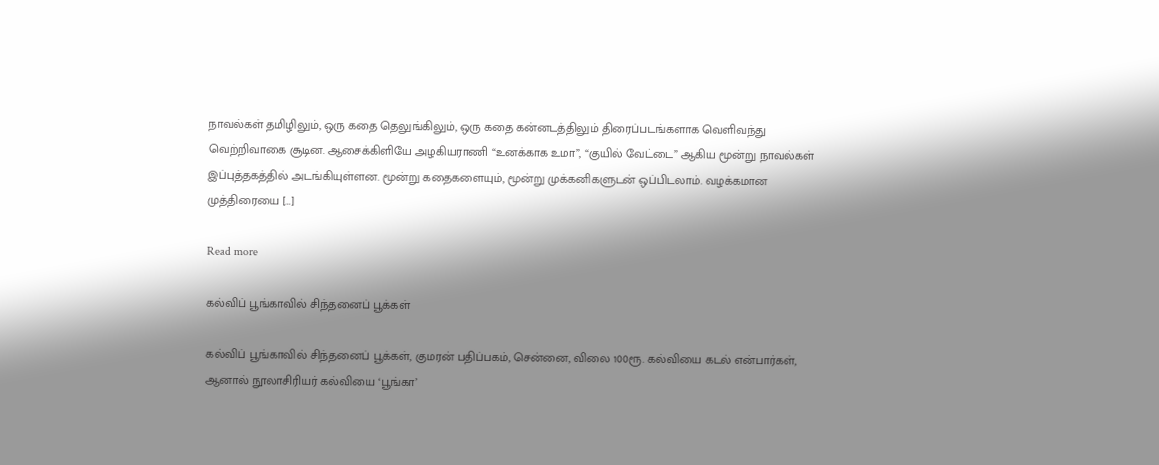நாவல்கள் தமிழிலும், ஒரு கதை தெலுங்கிலும், ஒரு கதை கன்னடத்திலும் திரைப்படங்களாக வெளிவந்து வெற்றிவாகை சூடின. ஆசைக்கிளியே அழகியராணி “உனக்காக உமா”, “குயில் வேட்டை” ஆகிய மூன்று நாவல்கள் இப்புத்தகத்தில் அடங்கியுள்ளன. மூன்று கதைகளையும், மூன்று முக்கனிகளுடன் ஒப்பிடலாம். வழக்கமான முத்திரையை […]

Read more

கல்விப் பூங்காவில் சிந்தனைப் பூக்கள்

கல்விப் பூங்காவில் சிந்தனைப் பூக்கள், குமரன் பதிப்பகம், சென்னை, விலை 100ரூ. கல்வியை கடல் என்பார்கள், ஆனால் நூலாசிரியர் கல்வியை ‘பூங்கா’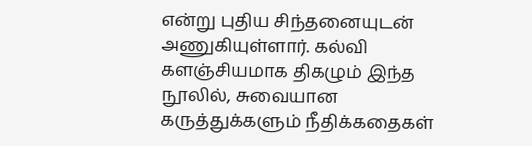என்று புதிய சிந்தனையுடன் அணுகியுள்ளார். கல்வி களஞ்சியமாக திகழும் இந்த நூலில், சுவையான கருத்துக்களும் நீதிக்கதைகள்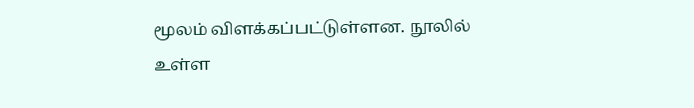மூலம் விளக்கப்பட்டுள்ளன. நூலில் உள்ள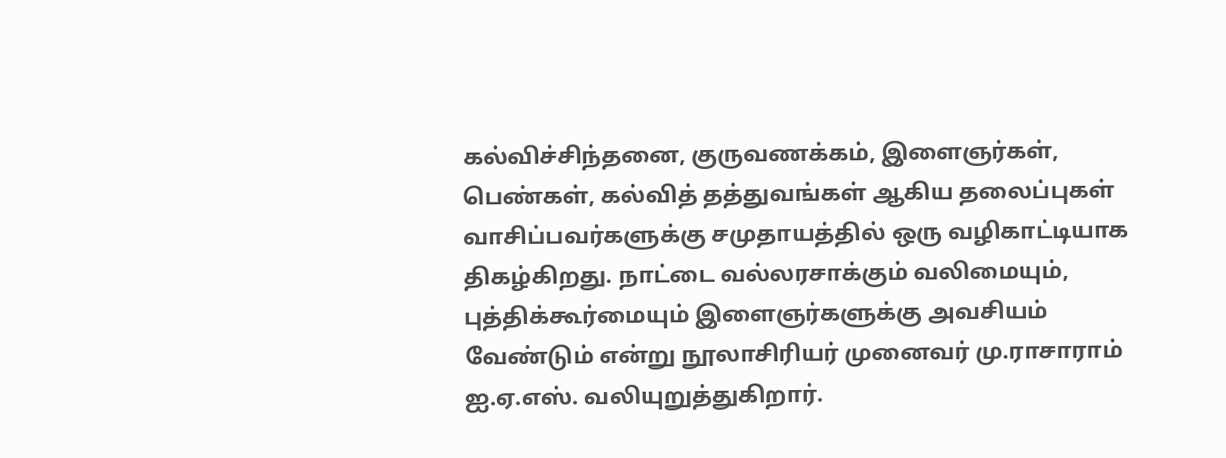கல்விச்சிந்தனை, குருவணக்கம், இளைஞர்கள், பெண்கள், கல்வித் தத்துவங்கள் ஆகிய தலைப்புகள் வாசிப்பவர்களுக்கு சமுதாயத்தில் ஒரு வழிகாட்டியாக திகழ்கிறது. நாட்டை வல்லரசாக்கும் வலிமையும், புத்திக்கூர்மையும் இளைஞர்களுக்கு அவசியம் வேண்டும் என்று நூலாசிரியர் முனைவர் மு.ராசாராம் ஐ.ஏ.எஸ். வலியுறுத்துகிறார்.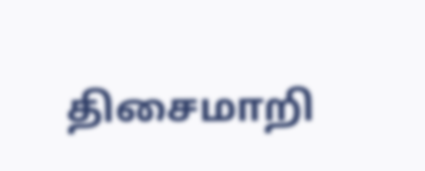திசைமாறி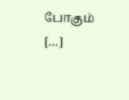போகும் […]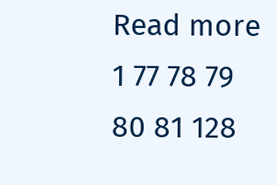Read more
1 77 78 79 80 81 128